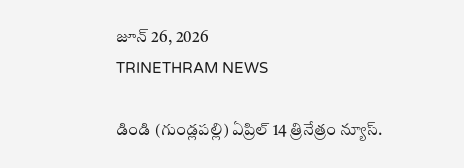జూన్ 26, 2026
TRINETHRAM NEWS

డిండి (గుండ్లపల్లి) ఏప్రిల్ 14 త్రినేత్రం న్యూస్.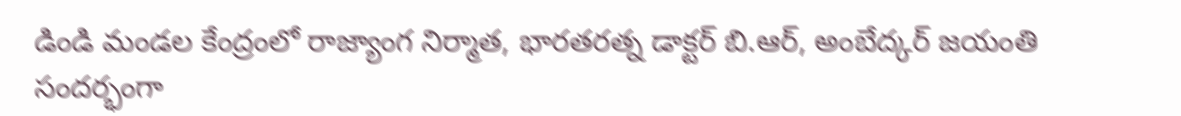డిండి మండల కేంద్రంలో రాజ్యాంగ నిర్మాత, భారతరత్న డాక్టర్ బి.ఆర్, అంబేద్కర్ జయంతి సందర్భంగా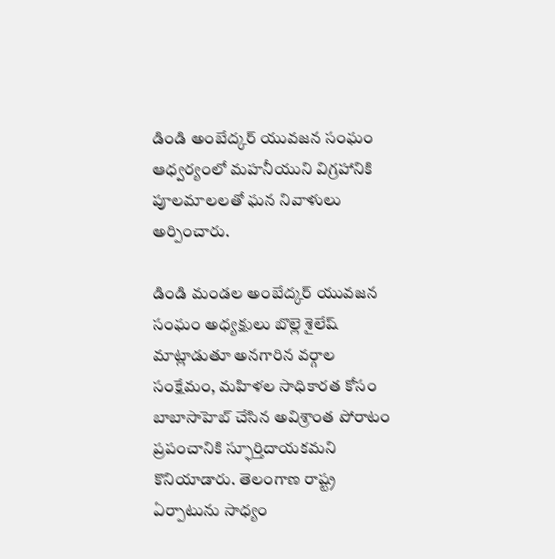డిండి అంబేద్కర్ యువజన సంఘం ఆధ్వర్యంలో మహనీయుని విగ్రహానికి పూలమాలలతో ఘన నివాళులు అర్పించారు.

డిండి మండల అంబేద్కర్ యువజన సంఘం అధ్యక్షులు బొల్లె శైలేష్ మాట్లాడుతూ అనగారిన వర్గాల సంక్షేమం, మహిళల సాధికారత కోసం బాబాసాహెబ్ చేసిన అవిశ్రాంత పోరాటం ప్రపంచానికి స్ఫూర్తిదాయకమని కొనియాడారు. తెలంగాణ రాష్ట్ర ఏర్పాటును సాధ్యం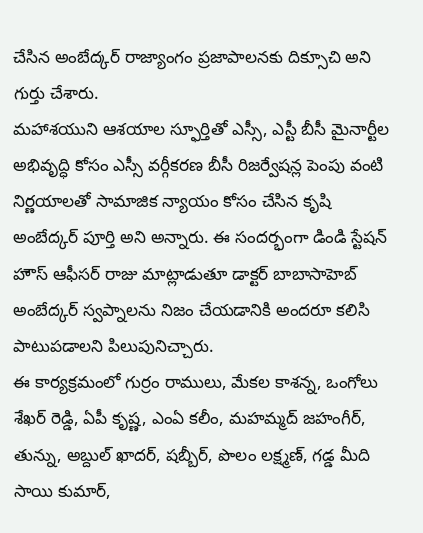చేసిన అంబేద్కర్ రాజ్యాంగం ప్రజాపాలనకు దిక్సూచి అని గుర్తు చేశారు.
మహాశయుని ఆశయాల స్ఫూర్తితో ఎస్సీ, ఎస్టీ బీసీ మైనార్టీల అభివృద్ధి కోసం ఎస్సీ వర్గీకరణ బీసీ రిజర్వేషన్ల పెంపు వంటి నిర్ణయాలతో సామాజిక న్యాయం కోసం చేసిన కృషి అంబేద్కర్ పూర్తి అని అన్నారు. ఈ సందర్భంగా డిండి స్టేషన్ హౌస్ ఆఫీసర్ రాజు మాట్లాడుతూ డాక్టర్ బాబాసాహెబ్ అంబేద్కర్ స్వప్నాలను నిజం చేయడానికి అందరూ కలిసి పాటుపడాలని పిలుపునిచ్చారు.
ఈ కార్యక్రమంలో గుర్రం రాములు, మేకల కాశన్న, ఒంగోలు శేఖర్ రెడ్డి, ఏపీ కృష్ణ, ఎంఏ కలీం, మహమ్మద్ జహంగీర్, తున్ను, అబ్దుల్ ఖాదర్, షబ్బీర్, పొలం లక్ష్మణ్, గడ్డ మీది సాయి కుమార్,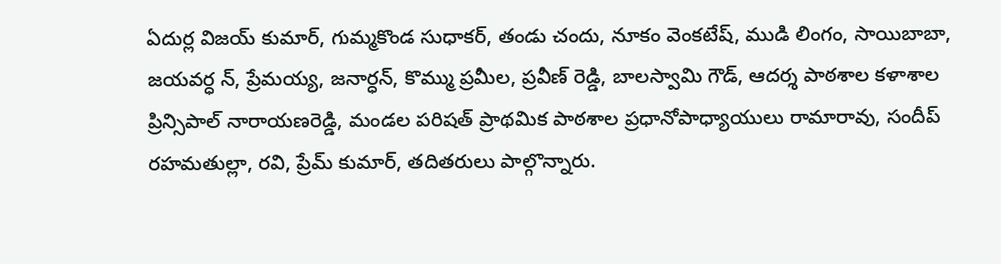ఏదుర్ల విజయ్ కుమార్, గుమ్మకొండ సుధాకర్, తండు చందు, నూకం వెంకటేష్, ముడి లింగం, సాయిబాబా, జయవర్ధ న్, ప్రేమయ్య, జనార్ధన్, కొమ్ము ప్రమీల, ప్రవీణ్ రెడ్డి, బాలస్వామి గౌడ్, ఆదర్శ పాఠశాల కళాశాల ప్రిన్సిపాల్ నారాయణరెడ్డి, మండల పరిషత్ ప్రాథమిక పాఠశాల ప్రధానోపాధ్యాయులు రామారావు, సందీప్ రహమతుల్లా, రవి, ప్రేమ్ కుమార్, తదితరులు పాల్గొన్నారు.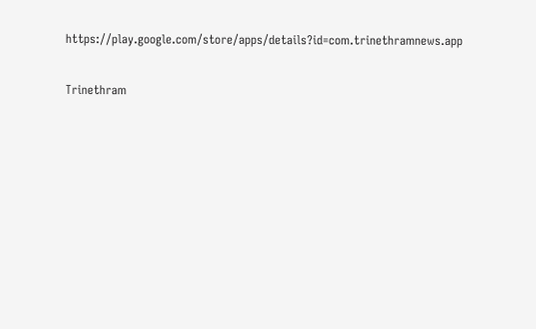https://play.google.com/store/apps/details?id=com.trinethramnews.app

Trinethram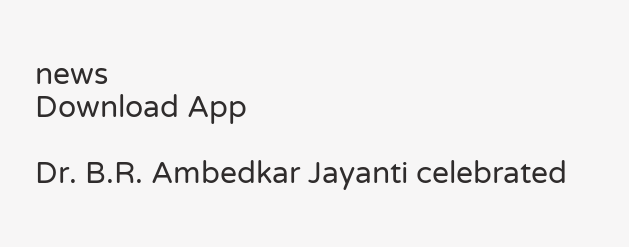news
Download App

Dr. B.R. Ambedkar Jayanti celebrated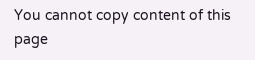You cannot copy content of this page